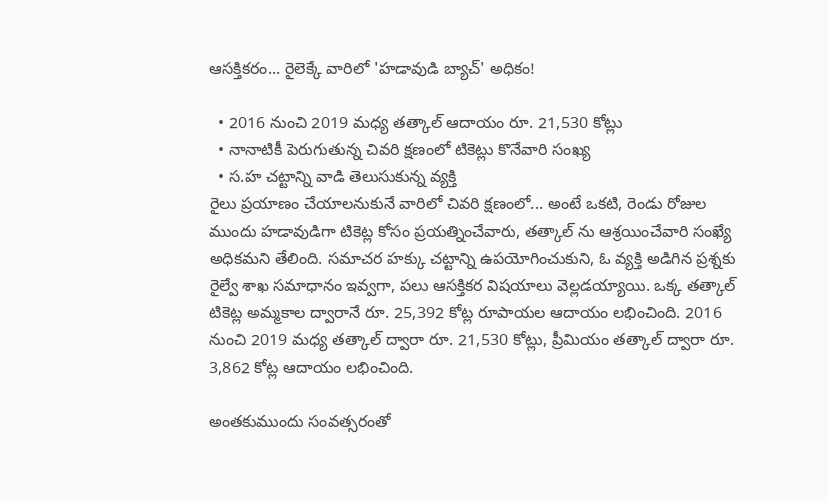ఆసక్తికరం... రైలెక్కే వారిలో 'హడావుడి బ్యాచ్' అధికం!

  • 2016 నుంచి 2019 మధ్య తత్కాల్ ఆదాయం రూ. 21,530 కోట్లు
  • నానాటికీ పెరుగుతున్న చివరి క్షణంలో టికెట్లు కొనేవారి సంఖ్య
  • స.హ చట్టాన్ని వాడి తెలుసుకున్న వ్యక్తి
రైలు ప్రయాణం చేయాలనుకునే వారిలో చివరి క్షణంలో... అంటే ఒకటి, రెండు రోజుల ముందు హడావుడిగా టికెట్ల కోసం ప్రయత్నించేవారు, తత్కాల్ ను ఆశ్రయించేవారి సంఖ్యే అధికమని తేలింది. సమాచర హక్కు చట్టాన్ని ఉపయోగించుకుని, ఓ వ్యక్తి అడిగిన ప్రశ్నకు రైల్వే శాఖ సమాధానం ఇవ్వగా, పలు ఆసక్తికర విషయాలు వెల్లడయ్యాయి. ఒక్క తత్కాల్ టికెట్ల అమ్మకాల ద్వారానే రూ. 25,392 కోట్ల రూపాయల ఆదాయం లభించింది. 2016 నుంచి 2019 మధ్య తత్కాల్ ద్వారా రూ. 21,530 కోట్లు, ప్రీమియం తత్కాల్ ద్వారా రూ. 3,862 కోట్ల ఆదాయం లభించింది.

అంతకుముందు సంవత్సరంతో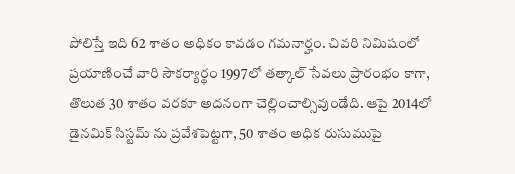పోలిస్తే ఇది 62 శాతం అధికం కావడం గమనార్హం. చివరి నిమిషంలో ప్రయాణించే వారి సౌకర్యార్థం 1997లో తత్కాల్ సేవలు ప్రారంభం కాగా, తొలుత 30 శాతం వరకూ అదనంగా చెల్లించాల్సివుండేది. ఆపై 2014లో డైనమిక్ సిస్టమ్ ను ప్రవేశపెట్టగా, 50 శాతం అధిక రుసుముపై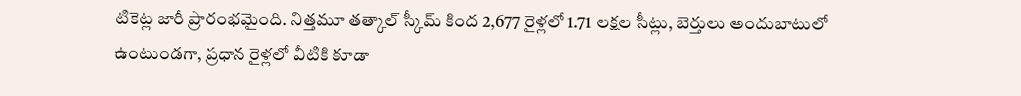టికెట్ల జారీ ప్రారంభమైంది. నిత్తమూ తత్కాల్ స్కీమ్ కింద 2,677 రైళ్లలో 1.71 లక్షల సీట్లు, బెర్తులు అందుబాటులో ఉంటుండగా, ప్రధాన రైళ్లలో వీటికి కూడా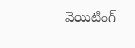వెయిటింగ్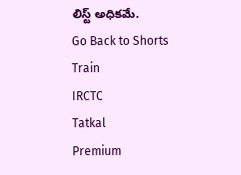లిస్ట్ అధికమే.
Go Back to Shorts
Train
IRCTC
Tatkal
Premium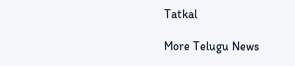Tatkal

More Telugu News